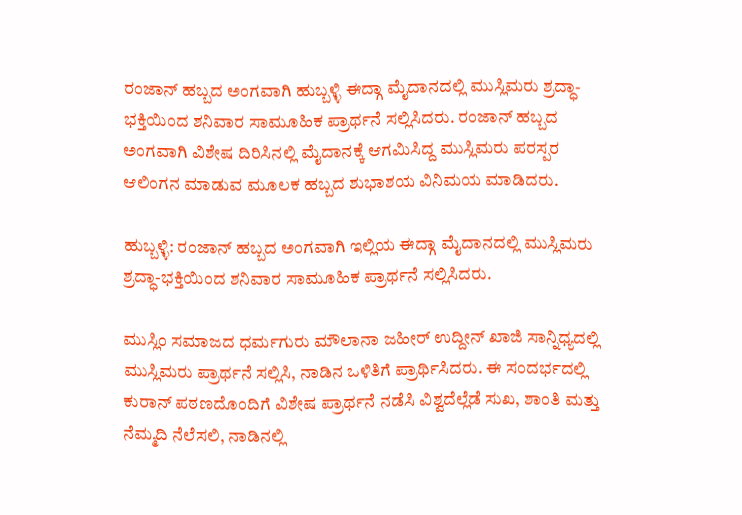ರಂಜಾನ್ ಹಬ್ಬದ ಅಂಗವಾಗಿ ಹುಬ್ಬಳ್ಳಿ ಈದ್ಗಾ ಮೈದಾನದಲ್ಲಿ ಮುಸ್ಲಿಮರು ಶ್ರದ್ಧಾ-ಭಕ್ತಿಯಿಂದ ಶನಿವಾರ ಸಾಮೂಹಿಕ ಪ್ರಾರ್ಥನೆ ಸಲ್ಲಿಸಿದರು. ರಂಜಾನ್ ಹಬ್ಬದ ಅಂಗವಾಗಿ ವಿಶೇಷ ದಿರಿಸಿನಲ್ಲಿ ಮೈದಾನಕ್ಕೆ ಆಗಮಿಸಿದ್ದ ಮುಸ್ಲಿಮರು ಪರಸ್ಪರ ಆಲಿಂಗನ ಮಾಡುವ ಮೂಲಕ ಹಬ್ಬದ ಶುಭಾಶಯ ವಿನಿಮಯ ಮಾಡಿದರು.

ಹುಬ್ಬಳ್ಳಿ: ರಂಜಾನ್ ಹಬ್ಬದ ಅಂಗವಾಗಿ ಇಲ್ಲಿಯ ಈದ್ಗಾ ಮೈದಾನದಲ್ಲಿ ಮುಸ್ಲಿಮರು ಶ್ರದ್ಧಾ-ಭಕ್ತಿಯಿಂದ ಶನಿವಾರ ಸಾಮೂಹಿಕ ಪ್ರಾರ್ಥನೆ ಸಲ್ಲಿಸಿದರು.

ಮುಸ್ಲಿಂ ಸಮಾಜದ ಧರ್ಮಗುರು ಮೌಲಾನಾ ಜಹೀರ್ ಉದ್ದೀನ್ ಖಾಜಿ ಸಾನ್ನಿಧ್ಯದಲ್ಲಿ ಮುಸ್ಲಿಮರು ಪ್ರಾರ್ಥನೆ ಸಲ್ಲಿಸಿ, ನಾಡಿನ ಒಳಿತಿಗೆ ಪ್ರಾರ್ಥಿಸಿದರು. ಈ ಸಂದರ್ಭದಲ್ಲಿ ಕುರಾನ್ ಪಠಣದೊಂದಿಗೆ ವಿಶೇಷ ಪ್ರಾರ್ಥನೆ ನಡೆಸಿ ವಿಶ್ವದೆಲ್ಲೆಡೆ ಸುಖ, ಶಾಂತಿ ಮತ್ತು ನೆಮ್ಮದಿ ನೆಲೆಸಲಿ, ನಾಡಿನಲ್ಲಿ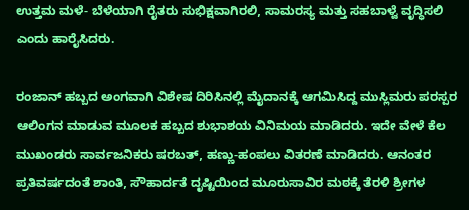ಉತ್ತಮ ಮಳೆ- ಬೆಳೆಯಾಗಿ ರೈತರು ಸುಭಿಕ್ಷವಾಗಿರಲಿ, ಸಾಮರಸ್ಯ ಮತ್ತು ಸಹಬಾಳ್ವೆ ವೃದ್ಧಿಸಲಿ ಎಂದು ಹಾರೈಸಿದರು.

ರಂಜಾನ್ ಹಬ್ಬದ ಅಂಗವಾಗಿ ವಿಶೇಷ ದಿರಿಸಿನಲ್ಲಿ ಮೈದಾನಕ್ಕೆ ಆಗಮಿಸಿದ್ದ ಮುಸ್ಲಿಮರು ಪರಸ್ಪರ ಆಲಿಂಗನ ಮಾಡುವ ಮೂಲಕ ಹಬ್ಬದ ಶುಭಾಶಯ ವಿನಿಮಯ ಮಾಡಿದರು. ಇದೇ ವೇಳೆ ಕೆಲ ಮುಖಂಡರು ಸಾರ್ವಜನಿಕರು ಷರಬತ್‌, ಹಣ್ಣು-ಹಂಪಲು ವಿತರಣೆ ಮಾಡಿದರು. ಆನಂತರ ಪ್ರತಿವರ್ಷದಂತೆ ಶಾಂತಿ, ಸೌಹಾರ್ದತೆ ದೃಷ್ಟಿಯಿಂದ ಮೂರುಸಾವಿರ ಮಠಕ್ಕೆ ತೆರಳಿ ಶ್ರೀಗಳ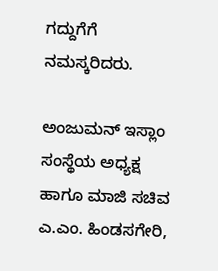ಗದ್ದುಗೆಗೆ ನಮಸ್ಕರಿದರು.

ಅಂಜುಮನ್ ಇಸ್ಲಾಂ ಸಂಸ್ಥೆಯ ಅಧ್ಯಕ್ಷ ಹಾಗೂ ಮಾಜಿ ಸಚಿವ ಎ.ಎಂ. ಹಿಂಡಸಗೇರಿ,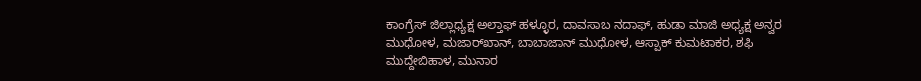ಕಾಂಗ್ರೆಸ್ ಜಿಲ್ಲಾಧ್ಯಕ್ಷ ಅಲ್ತಾಫ್‌ ಹಳ್ಳೂರ, ದಾವಸಾಬ ನದಾಫ್‌, ಹುಡಾ ಮಾಜಿ ಅಧ್ಯಕ್ಷ ಅನ್ವರ ಮುಧೋಳ, ಮಜಾರ್‌ಖಾನ್, ಬಾಬಾಜಾನ್ ಮುಧೋಳ, ಆಸ್ಪಾಕ್ ಕುಮಟಾಕರ, ಶಫಿ ಮುದ್ದೇಬಿಹಾಳ, ಮುನಾರ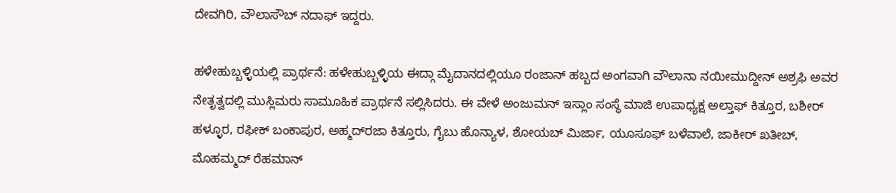ದೇವಗಿರಿ, ವೌಲಾಸೌಬ್ ನದಾಫ್‌ ಇದ್ದರು.

ಹಳೇಹುಬ್ಬಳ್ಳಿಯಲ್ಲಿ ಪ್ರಾರ್ಥನೆ: ಹಳೇಹುಬ್ಬಳ್ಳಿಯ ಈದ್ಗಾ ಮೈದಾನದಲ್ಲಿಯೂ ರಂಜಾನ್ ಹಬ್ಬದ ಅಂಗವಾಗಿ ವೌಲಾನಾ ನಯೀಮುದ್ದೀನ್ ಅಶ್ರಫಿ ಅವರ ನೇತೃತ್ವದಲ್ಲಿ ಮುಸ್ಲಿಮರು ಸಾಮೂಹಿಕ ಪ್ರಾರ್ಥನೆ ಸಲ್ಲಿಸಿದರು. ಈ ವೇಳೆ ಅಂಜುಮನ್ ಇಸ್ಲಾಂ ಸಂಸ್ಥೆ ಮಾಜಿ ಉಪಾಧ್ಯಕ್ಷ ಅಲ್ತಾಫ್‌ ಕಿತ್ತೂರ, ಬಶೀರ್ ಹಳ್ಳೂರ, ರಫೀಕ್ ಬಂಕಾಪುರ, ಅಹ್ಮದ್‌ರಜಾ ಕಿತ್ತೂರು, ಗೈಬು ಹೊನ್ಯಾಳ, ಶೋಯಬ್ ಮಿರ್ಜಾ, ಯೂಸೂಫ್‌ ಬಳೆವಾಲೆ, ಜಾಕೀರ್ ಖತೀಬ್, ಮೊಹಮ್ಮದ್‌ ರೆಹಮಾನ್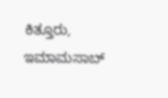ಕಿತ್ತೂರು, ಇಮಾಮಸಾಬ್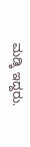ಮಡ್ಕಿ ಇದ್ದರು.